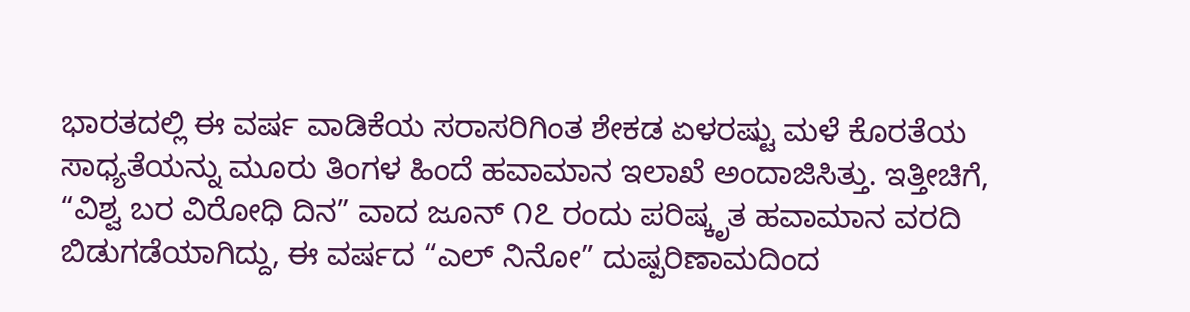ಭಾರತದಲ್ಲಿ ಈ ವರ್ಷ ವಾಡಿಕೆಯ ಸರಾಸರಿಗಿಂತ ಶೇಕಡ ಏಳರಷ್ಟು ಮಳೆ ಕೊರತೆಯ ಸಾಧ್ಯತೆಯನ್ನು ಮೂರು ತಿಂಗಳ ಹಿಂದೆ ಹವಾಮಾನ ಇಲಾಖೆ ಅಂದಾಜಿಸಿತ್ತು. ಇತ್ತೀಚಿಗೆ, “ವಿಶ್ವ ಬರ ವಿರೋಧಿ ದಿನ” ವಾದ ಜೂನ್ ೧೭ ರಂದು ಪರಿಷ್ಕೃತ ಹವಾಮಾನ ವರದಿ ಬಿಡುಗಡೆಯಾಗಿದ್ದು, ಈ ವರ್ಷದ “ಎಲ್ ನಿನೋ” ದುಷ್ಪರಿಣಾಮದಿಂದ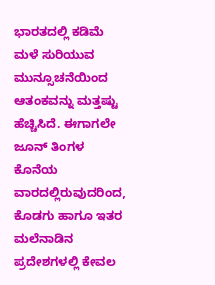ಭಾರತದಲ್ಲಿ ಕಡಿಮೆ ಮಳೆ ಸುರಿಯುವ ಮುನ್ಸೂಚನೆಯಿಂದ ಆತಂಕವನ್ನು ಮತ್ತಷ್ಟು ಹೆಚ್ಚಿಸಿದೆ. ಈಗಾಗಲೇ ಜೂನ್ ತಿಂಗಳ ಕೊನೆಯ ವಾರದಲ್ಲಿರುವುದರಿಂದ, ಕೊಡಗು ಹಾಗೂ ಇತರ ಮಲೆನಾಡಿನ ಪ್ರದೇಶಗಳಲ್ಲಿ ಕೇವಲ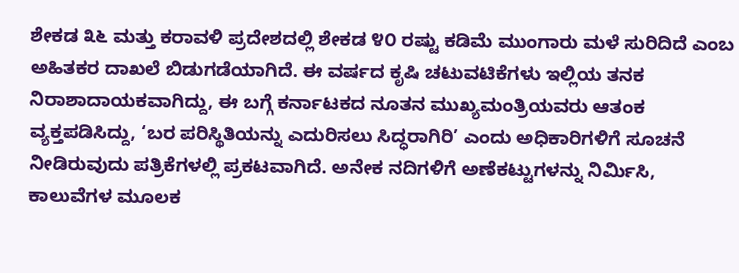ಶೇಕಡ ೩೬ ಮತ್ತು ಕರಾವಳಿ ಪ್ರದೇಶದಲ್ಲಿ ಶೇಕಡ ೪೦ ರಷ್ಟು ಕಡಿಮೆ ಮುಂಗಾರು ಮಳೆ ಸುರಿದಿದೆ ಎಂಬ ಅಹಿತಕರ ದಾಖಲೆ ಬಿಡುಗಡೆಯಾಗಿದೆ. ಈ ವರ್ಷದ ಕೃಷಿ ಚಟುವಟಿಕೆಗಳು ಇಲ್ಲಿಯ ತನಕ ನಿರಾಶಾದಾಯಕವಾಗಿದ್ದು, ಈ ಬಗ್ಗೆ ಕರ್ನಾಟಕದ ನೂತನ ಮುಖ್ಯಮಂತ್ರಿಯವರು ಆತಂಕ ವ್ಯಕ್ತಪಡಿಸಿದ್ದು, ‘ಬರ ಪರಿಸ್ಥಿತಿಯನ್ನು ಎದುರಿಸಲು ಸಿದ್ಧರಾಗಿರಿ’ ಎಂದು ಅಧಿಕಾರಿಗಳಿಗೆ ಸೂಚನೆ ನೀಡಿರುವುದು ಪತ್ರಿಕೆಗಳಲ್ಲಿ ಪ್ರಕಟವಾಗಿದೆ. ಅನೇಕ ನದಿಗಳಿಗೆ ಅಣೆಕಟ್ಟುಗಳನ್ನು ನಿರ್ಮಿಸಿ, ಕಾಲುವೆಗಳ ಮೂಲಕ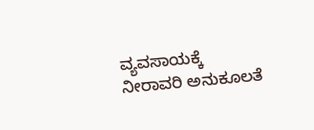ವ್ಯವಸಾಯಕ್ಕೆ ನೀರಾವರಿ ಅನುಕೂಲತೆ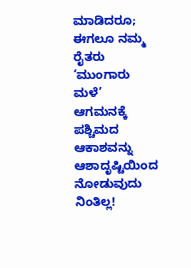ಮಾಡಿದರೂ; ಈಗಲೂ ನಮ್ಮ ರೈತರು ‘ಮುಂಗಾರು ಮಳೆ’ ಆಗಮನಕ್ಕೆ ಪಶ್ಚಿಮದ ಆಕಾಶವನ್ನು ಆಶಾದೃಷ್ಟಿಯಿಂದ ನೋಡುವುದು ನಿಂತಿಲ್ಲ!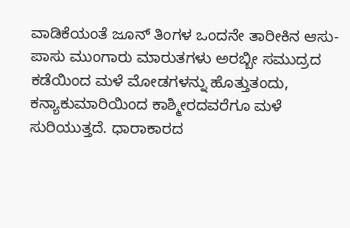ವಾಡಿಕೆಯಂತೆ ಜೂನ್ ತಿಂಗಳ ಒಂದನೇ ತಾರೀಕಿನ ಆಸು-ಪಾಸು ಮುಂಗಾರು ಮಾರುತಗಳು ಅರಬ್ಬೀ ಸಮುದ್ರದ ಕಡೆಯಿಂದ ಮಳೆ ಮೋಡಗಳನ್ನು ಹೊತ್ತುತಂದು, ಕನ್ಯಾಕುಮಾರಿಯಿಂದ ಕಾಶ್ಮೀರದವರೆಗೂ ಮಳೆ ಸುರಿಯುತ್ತದೆ. ಧಾರಾಕಾರದ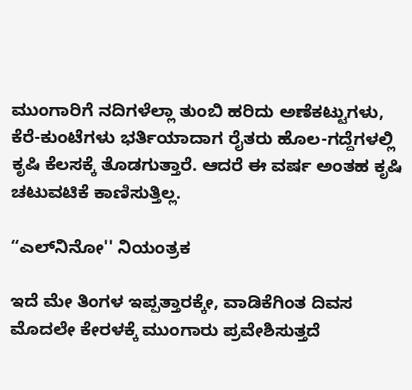ಮುಂಗಾರಿಗೆ ನದಿಗಳೆಲ್ಲಾ ತುಂಬಿ ಹರಿದು ಅಣೆಕಟ್ಟುಗಳು, ಕೆರೆ-ಕುಂಟೆಗಳು ಭರ್ತಿಯಾದಾಗ ರೈತರು ಹೊಲ-ಗದ್ದೆಗಳಲ್ಲಿ ಕೃಷಿ ಕೆಲಸಕ್ಕೆ ತೊಡಗುತ್ತಾರೆ. ಆದರೆ ಈ ವರ್ಷ ಅಂತಹ ಕೃಷಿ ಚಟುವಟಿಕೆ ಕಾಣಿಸುತ್ತಿಲ್ಲ.

“ಎಲ್‌ನಿನೋ'' ನಿಯಂತ್ರಕ

ಇದೆ ಮೇ ತಿಂಗಳ ಇಪ್ಪತ್ತಾರಕ್ಕೇ, ವಾಡಿಕೆಗಿಂತ ದಿವಸ ಮೊದಲೇ ಕೇರಳಕ್ಕೆ ಮುಂಗಾರು ಪ್ರವೇಶಿಸುತ್ತದೆ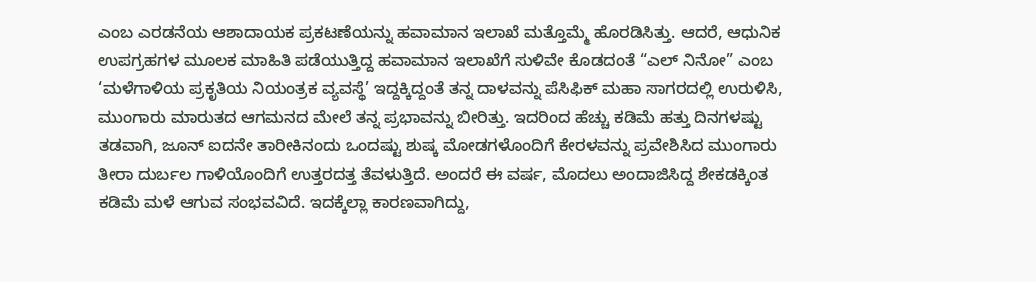ಎಂಬ ಎರಡನೆಯ ಆಶಾದಾಯಕ ಪ್ರಕಟಣೆಯನ್ನು ಹವಾಮಾನ ಇಲಾಖೆ ಮತ್ತೊಮ್ಮೆ ಹೊರಡಿಸಿತ್ತು. ಆದರೆ, ಆಧುನಿಕ ಉಪಗ್ರಹಗಳ ಮೂಲಕ ಮಾಹಿತಿ ಪಡೆಯುತ್ತಿದ್ದ ಹವಾಮಾನ ಇಲಾಖೆಗೆ ಸುಳಿವೇ ಕೊಡದಂತೆ “ಎಲ್ ನಿನೋ” ಎಂಬ ‘ಮಳೆಗಾಳಿಯ ಪ್ರಕೃತಿಯ ನಿಯಂತ್ರಕ ವ್ಯವಸ್ಥೆ’ ಇದ್ದಕ್ಕಿದ್ದಂತೆ ತನ್ನ ದಾಳವನ್ನು ಪೆಸಿಫಿಕ್ ಮಹಾ ಸಾಗರದಲ್ಲಿ ಉರುಳಿಸಿ, ಮುಂಗಾರು ಮಾರುತದ ಆಗಮನದ ಮೇಲೆ ತನ್ನ ಪ್ರಭಾವನ್ನು ಬೀರಿತ್ತು. ಇದರಿಂದ ಹೆಚ್ಚು ಕಡಿಮೆ ಹತ್ತು ದಿನಗಳಷ್ಟು ತಡವಾಗಿ, ಜೂನ್ ಐದನೇ ತಾರೀಕಿನಂದು ಒಂದಷ್ಟು ಶುಷ್ಕ ಮೋಡಗಳೊಂದಿಗೆ ಕೇರಳವನ್ನು ಪ್ರವೇಶಿಸಿದ ಮುಂಗಾರು ತೀರಾ ದುರ್ಬಲ ಗಾಳಿಯೊಂದಿಗೆ ಉತ್ತರದತ್ತ ತೆವಳುತ್ತಿದೆ. ಅಂದರೆ ಈ ವರ್ಷ, ಮೊದಲು ಅಂದಾಜಿಸಿದ್ದ ಶೇಕಡಕ್ಕಿಂತ ಕಡಿಮೆ ಮಳೆ ಆಗುವ ಸಂಭವವಿದೆ. ಇದಕ್ಕೆಲ್ಲಾ ಕಾರಣವಾಗಿದ್ದು,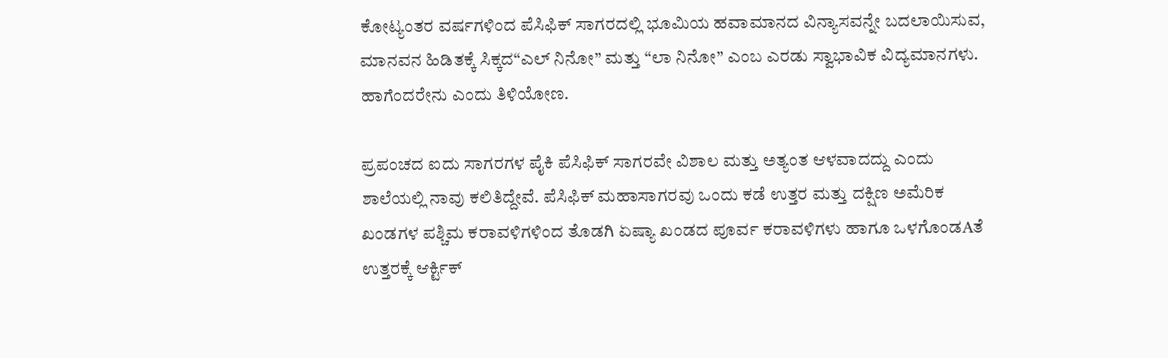ಕೋಟ್ಯಂತರ ವರ್ಷಗಳಿಂದ ಪೆಸಿಫಿಕ್ ಸಾಗರದಲ್ಲಿ ಭೂಮಿಯ ಹವಾಮಾನದ ವಿನ್ಯಾಸವನ್ನೇ ಬದಲಾಯಿಸುವ, ಮಾನವನ ಹಿಡಿತಕ್ಕೆ ಸಿಕ್ಕದ“ಎಲ್ ನಿನೋ” ಮತ್ತು “ಲಾ ನಿನೋ” ಎಂಬ ಎರಡು ಸ್ವಾಭಾವಿಕ ವಿದ್ಯಮಾನಗಳು. ಹಾಗೆಂದರೇನು ಎಂದು ತಿಳಿಯೋಣ.

ಪ್ರಪಂಚದ ಐದು ಸಾಗರಗಳ ಪೈಕಿ ಪೆಸಿಫಿಕ್ ಸಾಗರವೇ ವಿಶಾಲ ಮತ್ತು ಅತ್ಯಂತ ಆಳವಾದದ್ದು ಎಂದು ಶಾಲೆಯಲ್ಲಿ ನಾವು ಕಲಿತಿದ್ದೇವೆ. ಪೆಸಿಫಿಕ್ ಮಹಾಸಾಗರವು ಒಂದು ಕಡೆ ಉತ್ತರ ಮತ್ತು ದಕ್ಷಿಣ ಅಮೆರಿಕ ಖಂಡಗಳ ಪಶ್ಚಿಮ ಕರಾವಳಿಗಳಿಂದ ತೊಡಗಿ ಏಷ್ಯಾ ಖಂಡದ ಪೂರ್ವ ಕರಾವಳಿಗಳು ಹಾಗೂ ಒಳಗೊಂಡAತೆ ಉತ್ತರಕ್ಕೆ ಆರ್ಕ್ಟಿಕ್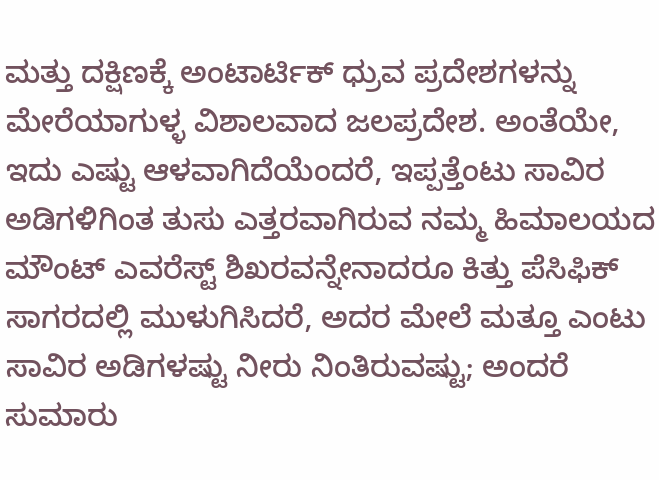ಮತ್ತು ದಕ್ಷಿಣಕ್ಕೆ ಅಂಟಾರ್ಟಿಕ್ ಧ್ರುವ ಪ್ರದೇಶಗಳನ್ನು ಮೇರೆಯಾಗುಳ್ಳ ವಿಶಾಲವಾದ ಜಲಪ್ರದೇಶ. ಅಂತೆಯೇ, ಇದು ಎಷ್ಟು ಆಳವಾಗಿದೆಯೆಂದರೆ, ಇಪ್ಪತ್ತೆಂಟು ಸಾವಿರ ಅಡಿಗಳಿಗಿಂತ ತುಸು ಎತ್ತರವಾಗಿರುವ ನಮ್ಮ ಹಿಮಾಲಯದ ಮೌಂಟ್ ಎವರೆಸ್ಟ್ ಶಿಖರವನ್ನೇನಾದರೂ ಕಿತ್ತು ಪೆಸಿಫಿಕ್ ಸಾಗರದಲ್ಲಿ ಮುಳುಗಿಸಿದರೆ, ಅದರ ಮೇಲೆ ಮತ್ತೂ ಎಂಟು ಸಾವಿರ ಅಡಿಗಳಷ್ಟು ನೀರು ನಿಂತಿರುವಷ್ಟು; ಅಂದರೆ ಸುಮಾರು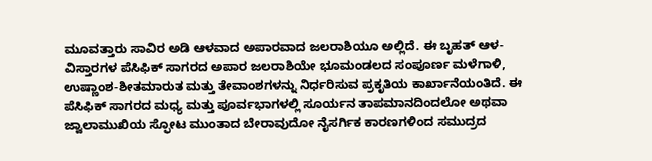ಮೂವತ್ತಾರು ಸಾವಿರ ಅಡಿ ಆಳವಾದ ಅಪಾರವಾದ ಜಲರಾಶಿಯೂ ಅಲ್ಲಿದೆ. ಈ ಬೃಹತ್ ಆಳ-ವಿಸ್ತಾರಗಳ ಪೆಸಿಫಿಕ್ ಸಾಗರದ ಅಪಾರ ಜಲರಾಶಿಯೇ ಭೂಮಂಡಲದ ಸಂಪೂರ್ಣ ಮಳೆಗಾಳಿ, ಉಷ್ಣಾಂಶ-ಶೀತಮಾರುತ ಮತ್ತು ತೇವಾಂಶಗಳನ್ನು ನಿರ್ಧರಿಸುವ ಪ್ರಕೃತಿಯ ಕಾರ್ಖಾನೆಯಂತಿದೆ. ಈ ಪೆಸಿಫಿಕ್ ಸಾಗರದ ಮಧ್ಯ ಮತ್ತು ಪೂರ್ವಭಾಗಳಲ್ಲಿ ಸೂರ್ಯನ ತಾಪಮಾನದಿಂದಲೋ ಅಥವಾ ಜ್ವಾಲಾಮುಖಿಯ ಸ್ಫೋಟ ಮುಂತಾದ ಬೇರಾವುದೋ ನೈಸರ್ಗಿಕ ಕಾರಣಗಳಿಂದ ಸಮುದ್ರದ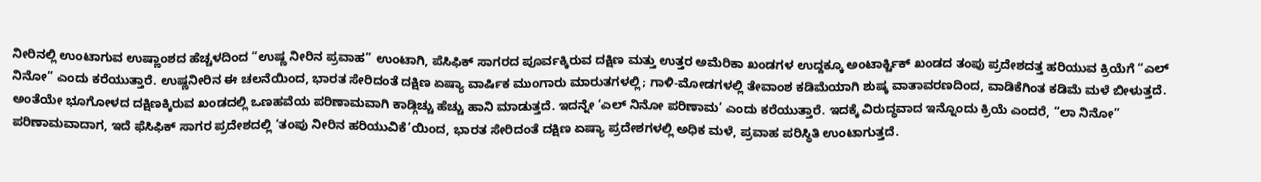ನೀರಿನಲ್ಲಿ ಉಂಟಾಗುವ ಉಷ್ಣಾಂಶದ ಹೆಚ್ಚಳದಿಂದ “ಉಷ್ಣ ನೀರಿನ ಪ್ರವಾಹ” ಉಂಟಾಗಿ, ಪೆಸಿಫಿಕ್ ಸಾಗರದ ಪೂರ್ವಕ್ಕಿರುವ ದಕ್ಷಿಣ ಮತ್ತು ಉತ್ತರ ಅಮೆರಿಕಾ ಖಂಡಗಳ ಉದ್ದಕ್ಕೂ ಅಂಟಾರ್ಕ್ಟಿಕ್ ಖಂಡದ ತಂಪು ಪ್ರದೇಶದತ್ತ ಹರಿಯುವ ಕ್ರಿಯೆಗೆ “ಎಲ್ ನಿನೋ” ಎಂದು ಕರೆಯುತ್ತಾರೆ. ಉಷ್ಣನೀರಿನ ಈ ಚಲನೆಯಿಂದ, ಭಾರತ ಸೇರಿದಂತೆ ದಕ್ಷಿಣ ಏಷ್ಯಾ ವಾರ್ಷಿಕ ಮುಂಗಾರು ಮಾರುತಗಳಲ್ಲಿ; ಗಾಳಿ-ಮೋಡಗಳಲ್ಲಿ ತೇವಾಂಶ ಕಡಿಮೆಯಾಗಿ ಶುಷ್ಕ ವಾತಾವರಣದಿಂದ, ವಾಡಿಕೆಗಿಂತ ಕಡಿಮೆ ಮಳೆ ಬೀಳುತ್ತದೆ. ಅಂತೆಯೇ ಭೂಗೋಳದ ದಕ್ಷಿಣಕ್ಕಿರುವ ಖಂಡದಲ್ಲಿ ಒಣಹವೆಯ ಪರಿಣಾಮವಾಗಿ ಕಾಡ್ಗಿಚ್ಚು ಹೆಚ್ಚು ಹಾನಿ ಮಾಡುತ್ತದೆ. ಇದನ್ನೇ ‘ಎಲ್ ನಿನೋ ಪರಿಣಾಮ’ ಎಂದು ಕರೆಯುತ್ತಾರೆ. ಇದಕ್ಕೆ ವಿರುದ್ಧವಾದ ಇನ್ನೊಂದು ಕ್ರಿಯೆ ಎಂದರೆ, “ಲಾ ನಿನೋ” ಪರಿಣಾಮವಾದಾಗ, ಇದೆ ಫೆಸಿಫಿಕ್ ಸಾಗರ ಪ್ರದೇಶದಲ್ಲಿ ‘ತಂಪು ನೀರಿನ ಹರಿಯುವಿಕೆ’ಯಿಂದ, ಭಾರತ ಸೇರಿದಂತೆ ದಕ್ಷಿಣ ಏಷ್ಯಾ ಪ್ರದೇಶಗಳಲ್ಲಿ ಅಧಿಕ ಮಳೆ, ಪ್ರವಾಹ ಪರಿಸ್ಥಿತಿ ಉಂಟಾಗುತ್ತದೆ.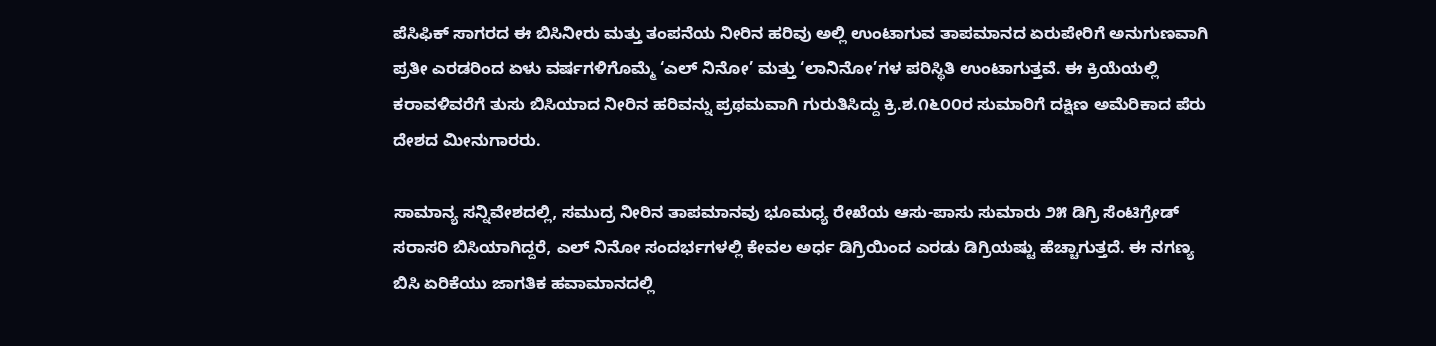ಪೆಸಿಫಿಕ್ ಸಾಗರದ ಈ ಬಿಸಿನೀರು ಮತ್ತು ತಂಪನೆಯ ನೀರಿನ ಹರಿವು ಅಲ್ಲಿ ಉಂಟಾಗುವ ತಾಪಮಾನದ ಏರುಪೇರಿಗೆ ಅನುಗುಣವಾಗಿ ಪ್ರತೀ ಎರಡರಿಂದ ಏಳು ವರ್ಷಗಳಿಗೊಮ್ಮೆ ‘ಎಲ್ ನಿನೋ’ ಮತ್ತು ‘ಲಾನಿನೋ’ಗಳ ಪರಿಸ್ಥಿತಿ ಉಂಟಾಗುತ್ತವೆ. ಈ ಕ್ರಿಯೆಯಲ್ಲಿ ಕರಾವಳಿವರೆಗೆ ತುಸು ಬಿಸಿಯಾದ ನೀರಿನ ಹರಿವನ್ನು ಪ್ರಥಮವಾಗಿ ಗುರುತಿಸಿದ್ದು ಕ್ರಿ.ಶ.೧೬೦೦ರ ಸುಮಾರಿಗೆ ದಕ್ಷಿಣ ಅಮೆರಿಕಾದ ಪೆರು ದೇಶದ ಮೀನುಗಾರರು.

ಸಾಮಾನ್ಯ ಸನ್ನಿವೇಶದಲ್ಲಿ, ಸಮುದ್ರ ನೀರಿನ ತಾಪಮಾನವು ಭೂಮಧ್ಯ ರೇಖೆಯ ಆಸು-ಪಾಸು ಸುಮಾರು ೨೫ ಡಿಗ್ರಿ ಸೆಂಟಿಗ್ರೇಡ್ ಸರಾಸರಿ ಬಿಸಿಯಾಗಿದ್ದರೆ, ಎಲ್ ನಿನೋ ಸಂದರ್ಭಗಳಲ್ಲಿ ಕೇವಲ ಅರ್ಧ ಡಿಗ್ರಿಯಿಂದ ಎರಡು ಡಿಗ್ರಿಯಷ್ಟು ಹೆಚ್ಚಾಗುತ್ತದೆ. ಈ ನಗಣ್ಯ ಬಿಸಿ ಏರಿಕೆಯು ಜಾಗತಿಕ ಹವಾಮಾನದಲ್ಲಿ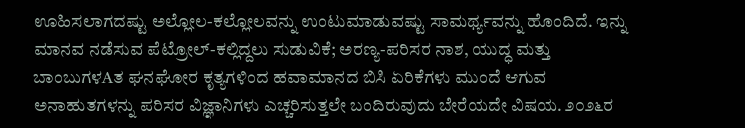ಊಹಿಸಲಾಗದಷ್ಟು ಅಲ್ಲೋಲ-ಕಲ್ಲೋಲವನ್ನು ಉಂಟುಮಾಡುವಷ್ಟು ಸಾಮರ್ಥ್ಯವನ್ನು ಹೊಂದಿದೆ. ಇನ್ನು ಮಾನವ ನಡೆಸುವ ಪೆಟ್ರೋಲ್-ಕಲ್ಲಿದ್ದಲು ಸುಡುವಿಕೆ; ಅರಣ್ಯ-ಪರಿಸರ ನಾಶ, ಯುದ್ಧ ಮತ್ತು ಬಾಂಬುಗಳAತ ಘನಘೋರ ಕೃತ್ಯಗಳಿಂದ ಹವಾಮಾನದ ಬಿಸಿ ಏರಿಕೆಗಳು ಮುಂದೆ ಆಗುವ ಅನಾಹುತಗಳನ್ನು ಪರಿಸರ ವಿಜ್ಞಾನಿಗಳು ಎಚ್ಚರಿಸುತ್ತಲೇ ಬಂದಿರುವುದು ಬೇರೆಯದೇ ವಿಷಯ. ೨೦೨೬ರ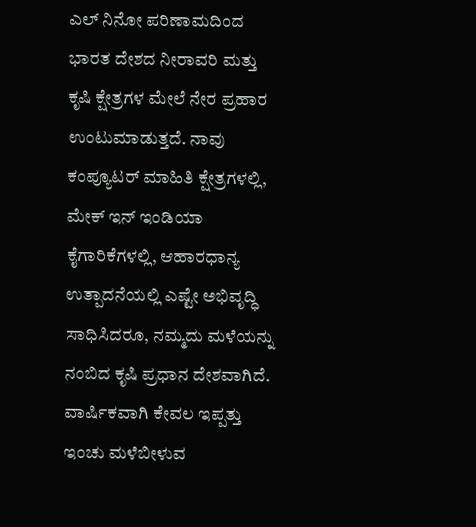ಎಲ್ ನಿನೋ ಪರಿಣಾಮದಿಂದ ಭಾರತ ದೇಶದ ನೀರಾವರಿ ಮತ್ತು ಕೃಷಿ ಕ್ಷೇತ್ರಗಳ ಮೇಲೆ ನೇರ ಪ್ರಹಾರ ಉಂಟುಮಾಡುತ್ತದೆ. ನಾವು ಕಂಪ್ಯೂಟರ್ ಮಾಹಿತಿ ಕ್ಷೇತ್ರಗಳಲ್ಲಿ, ಮೇಕ್ ಇನ್ ಇಂಡಿಯಾ ಕೈಗಾರಿಕೆಗಳಲ್ಲಿ, ಆಹಾರಧಾನ್ಯ ಉತ್ಪಾದನೆಯಲ್ಲಿ ಎಷ್ಟೇ ಅಭಿವೃದ್ಧಿ ಸಾಧಿಸಿದರೂ, ನಮ್ಮದು ಮಳೆಯನ್ನು ನಂಬಿದ ಕೃಷಿ ಪ್ರಧಾನ ದೇಶವಾಗಿದೆ. ವಾರ್ಷಿಕವಾಗಿ ಕೇವಲ ಇಪ್ಪತ್ತು ಇಂಚು ಮಳೆಬೀಳುವ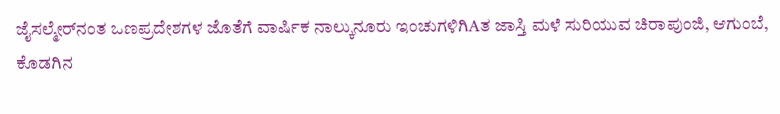ಜೈಸಲ್ಮೇರ್‌ನಂತ ಒಣಪ್ರದೇಶಗಳ ಜೊತೆಗೆ ವಾರ್ಷಿಕ ನಾಲ್ಕುನೂರು ಇಂಚುಗಳಿಗಿAತ ಜಾಸ್ತಿ ಮಳೆ ಸುರಿಯುವ ಚಿರಾಪುಂಜಿ, ಆಗುಂಬೆ, ಕೊಡಗಿನ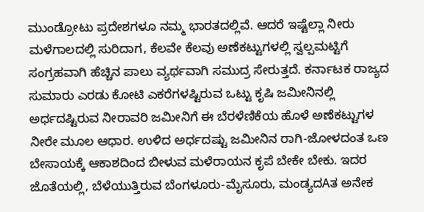ಮುಂಡ್ರೋಟು ಪ್ರದೇಶಗಳೂ ನಮ್ಮ ಭಾರತದಲ್ಲಿವೆ. ಆದರೆ ಇಷ್ಟೆಲ್ಲಾ ನೀರು ಮಳೆಗಾಲದಲ್ಲಿ ಸುರಿದಾಗ, ಕೆಲವೇ ಕೆಲವು ಅಣೆಕಟ್ಟುಗಳಲ್ಲಿ ಸ್ವಲ್ಪಮಟ್ಟಿಗೆ ಸಂಗ್ರಹವಾಗಿ ಹೆಚ್ಚಿನ ಪಾಲು ವ್ಯರ್ಥವಾಗಿ ಸಮುದ್ರ ಸೇರುತ್ತದೆ. ಕರ್ನಾಟಕ ರಾಜ್ಯದ ಸುಮಾರು ಎರಡು ಕೋಟಿ ಎಕರೆಗಳಷ್ಟಿರುವ ಒಟ್ಟು ಕೃಷಿ ಜಮೀನಿನಲ್ಲಿ ಅರ್ಧದಷ್ಟಿರುವ ನೀರಾವರಿ ಜಮೀನಿಗೆ ಈ ಬೆರಳೆಣಿಕೆಯ ಹೊಳೆ ಅಣೆಕಟ್ಟುಗಳ ನೀರೇ ಮೂಲ ಆಧಾರ. ಉಳಿದ ಅರ್ಧದಷ್ಟು ಜಮೀನಿನ ರಾಗಿ-ಜೋಳದಂತ ಒಣ ಬೇಸಾಯಕ್ಕೆ ಆಕಾಶದಿಂದ ಬೀಳುವ ಮಳೆರಾಯನ ಕೃಪೆ ಬೇಕೇ ಬೇಕು. ಇದರ ಜೊತೆಯಲ್ಲಿ, ಬೆಳೆಯುತ್ತಿರುವ ಬೆಂಗಳೂರು-ಮೈಸೂರು, ಮಂಡ್ಯದAತ ಅನೇಕ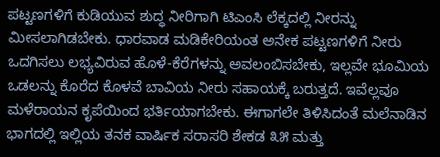ಪಟ್ಟಣಗಳಿಗೆ ಕುಡಿಯುವ ಶುದ್ಧ ನೀರಿಗಾಗಿ ಟಿಎಂಸಿ ಲೆಕ್ಕದಲ್ಲಿ ನೀರನ್ನು ಮೀಸಲಾಗಿಡಬೇಕು. ಧಾರವಾಡ ಮಡಿಕೇರಿಯಂತ ಅನೇಕ ಪಟ್ಟಣಗಳಿಗೆ ನೀರು ಒದಗಿಸಲು ಲಭ್ಯವಿರುವ ಹೊಳೆ-ಕೆರೆಗಳನ್ನು ಅವಲಂಬಿಸಬೇಕು, ಇಲ್ಲವೇ ಭೂಮಿಯ ಒಡಲನ್ನು ಕೊರೆದ ಕೊಳವೆ ಬಾವಿಯ ನೀರು ಸಹಾಯಕ್ಕೆ ಬರುತ್ತದೆ. ಇವೆಲ್ಲವೂ ಮಳೆರಾಯನ ಕೃಪೆಯಿಂದ ಭರ್ತಿಯಾಗಬೇಕು. ಈಗಾಗಲೇ ತಿಳಿಸಿದಂತೆ ಮಲೆನಾಡಿನ ಭಾಗದಲ್ಲಿ ಇಲ್ಲಿಯ ತನಕ ವಾರ್ಷಿಕ ಸರಾಸರಿ ಶೇಕಡ ೩೫ ಮತ್ತು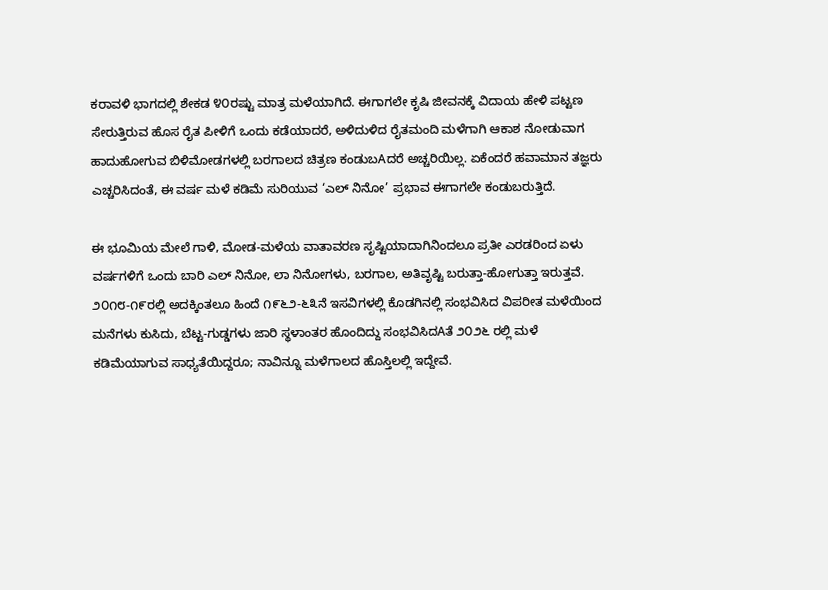ಕರಾವಳಿ ಭಾಗದಲ್ಲಿ ಶೇಕಡ ೪೦ರಷ್ಟು ಮಾತ್ರ ಮಳೆಯಾಗಿದೆ. ಈಗಾಗಲೇ ಕೃಷಿ ಜೀವನಕ್ಕೆ ವಿದಾಯ ಹೇಳಿ ಪಟ್ಟಣ ಸೇರುತ್ತಿರುವ ಹೊಸ ರೈತ ಪೀಳಿಗೆ ಒಂದು ಕಡೆಯಾದರೆ, ಅಳಿದುಳಿದ ರೈತಮಂದಿ ಮಳೆಗಾಗಿ ಆಕಾಶ ನೋಡುವಾಗ ಹಾದುಹೋಗುವ ಬಿಳಿಮೋಡಗಳಲ್ಲಿ ಬರಗಾಲದ ಚಿತ್ರಣ ಕಂಡುಬAದರೆ ಅಚ್ಚರಿಯಿಲ್ಲ. ಏಕೆಂದರೆ ಹವಾಮಾನ ತಜ್ಞರು ಎಚ್ಚರಿಸಿದಂತೆ, ಈ ವರ್ಷ ಮಳೆ ಕಡಿಮೆ ಸುರಿಯುವ ‘ಎಲ್ ನಿನೋ’ ಪ್ರಭಾವ ಈಗಾಗಲೇ ಕಂಡುಬರುತ್ತಿದೆ.

ಈ ಭೂಮಿಯ ಮೇಲೆ ಗಾಳಿ, ಮೋಡ-ಮಳೆಯ ವಾತಾವರಣ ಸೃಷ್ಟಿಯಾದಾಗಿನಿಂದಲೂ ಪ್ರತೀ ಎರಡರಿಂದ ಏಳು ವರ್ಷಗಳಿಗೆ ಒಂದು ಬಾರಿ ಎಲ್ ನಿನೋ, ಲಾ ನಿನೋಗಳು, ಬರಗಾಲ, ಅತಿವೃಷ್ಟಿ ಬರುತ್ತಾ-ಹೋಗುತ್ತಾ ಇರುತ್ತವೆ. ೨೦೧೮-೧೯ರಲ್ಲಿ ಅದಕ್ಕಿಂತಲೂ ಹಿಂದೆ ೧೯೬೨-೬೩ನೆ ಇಸವಿಗಳಲ್ಲಿ ಕೊಡಗಿನಲ್ಲಿ ಸಂಭವಿಸಿದ ವಿಪರೀತ ಮಳೆಯಿಂದ ಮನೆಗಳು ಕುಸಿದು, ಬೆಟ್ಟ-ಗುಡ್ಡಗಳು ಜಾರಿ ಸ್ಥಳಾಂತರ ಹೊಂದಿದ್ದು ಸಂಭವಿಸಿದAತೆ ೨೦೨೬ ರಲ್ಲಿ ಮಳೆ ಕಡಿಮೆಯಾಗುವ ಸಾಧ್ಯತೆಯಿದ್ದರೂ; ನಾವಿನ್ನೂ ಮಳೆಗಾಲದ ಹೊಸ್ತಿಲಲ್ಲಿ ಇದ್ದೇವೆ.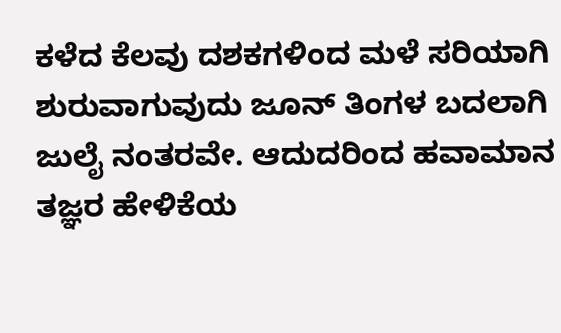ಕಳೆದ ಕೆಲವು ದಶಕಗಳಿಂದ ಮಳೆ ಸರಿಯಾಗಿ ಶುರುವಾಗುವುದು ಜೂನ್ ತಿಂಗಳ ಬದಲಾಗಿ ಜುಲೈ ನಂತರವೇ. ಆದುದರಿಂದ ಹವಾಮಾನ ತಜ್ಞರ ಹೇಳಿಕೆಯ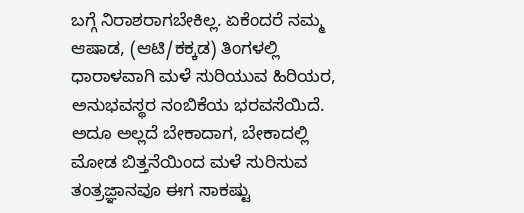ಬಗ್ಗೆ ನಿರಾಶರಾಗಬೇಕಿಲ್ಲ. ಏಕೆಂದರೆ ನಮ್ಮ ಆಷಾಡ, (ಆಟಿ/ಕಕ್ಕಡ) ತಿಂಗಳಲ್ಲಿ ಧಾರಾಳವಾಗಿ ಮಳೆ ಸುರಿಯುವ ಹಿರಿಯರ, ಅನುಭವಸ್ಥರ ನಂಬಿಕೆಯ ಭರವಸೆಯಿದೆ. ಅದೂ ಅಲ್ಲದೆ ಬೇಕಾದಾಗ, ಬೇಕಾದಲ್ಲಿ ಮೋಡ ಬಿತ್ತನೆಯಿಂದ ಮಳೆ ಸುರಿಸುವ ತಂತ್ರಜ್ಞಾನವೂ ಈಗ ಸಾಕಷ್ಟು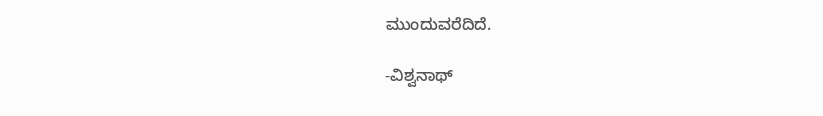ಮುಂದುವರೆದಿದೆ.

-ವಿಶ್ವನಾಥ್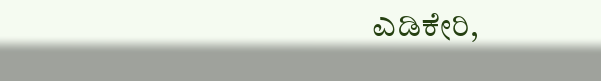ಎಡಿಕೇರಿ,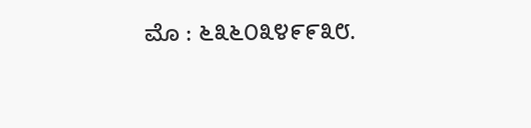ಮೊ : ೬೩೬೦೩೪೯೯೩೮.